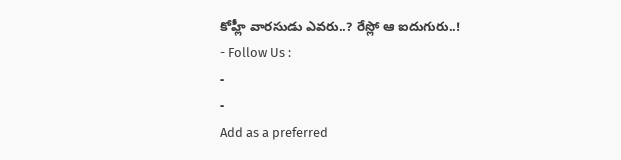కోహ్లీ వారసుడు ఎవరు..? రేస్లో ఆ ఐదుగురు..!
- Follow Us :
-
-
Add as a preferred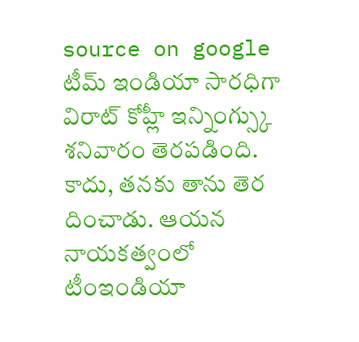source on google
టీమ్ ఇండియా సారధిగా విరాట్ కోహ్లీ ఇన్నింగ్స్కు శనివారం తెరపడింది. కాదు, తనకు తాను తెర దించాడు. ఆయన నాయకత్వంలో టీంఇండియా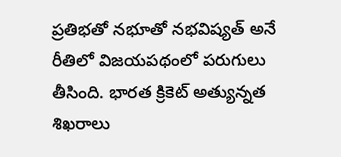ప్రతిభతో నభూతో నభవిష్యత్ అనే రీతిలో విజయపథంలో పరుగులు తీసింది. భారత క్రికెట్ అత్యున్నత శిఖరాలు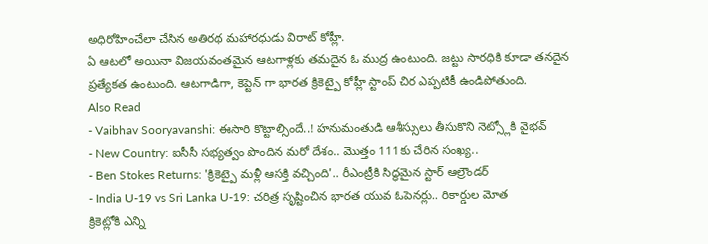అధిరోహించేలా చేసిన అతిరథ మహారధుడు విరాట్ కోహ్లీ.
ఏ ఆటలో అయినా విజయవంతమైన ఆటగాళ్లకు తమదైన ఓ ముద్ర ఉంటుంది. జట్టు సారధికి కూడా తనదైన ప్రత్యేకత ఉంటుంది. ఆటగాడిగా, కెప్టెన్ గా భారత క్రికెట్పై కోహ్లీ స్టాంప్ చిర ఎప్పటికీ ఉండిపోతుంది.
Also Read
- Vaibhav Sooryavanshi: ఈసారి కొట్టాల్సిందే..! హనుమంతుడి ఆశీస్సులు తీసుకొని నెట్స్లోకి వైభవ్
- New Country: ఐసీసీ సభ్యత్వం పొందిన మరో దేశం.. మొత్తం 111కు చేరిన సంఖ్య..
- Ben Stokes Returns: 'క్రికెట్పై మళ్లీ ఆసక్తి వచ్చింది'.. రీఎంట్రీకి సిద్ధమైన స్టార్ ఆల్రౌండర్
- India U-19 vs Sri Lanka U-19: చరిత్ర సృష్టించిన భారత యువ ఓపెనర్లు.. రికార్డుల మోత
క్రికెట్లోకి ఎన్ని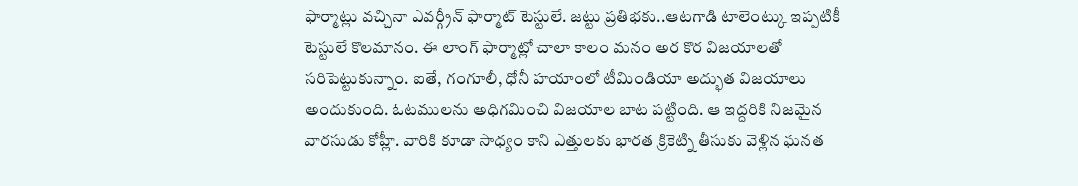ఫార్మాట్లు వచ్చినా ఎవర్గ్రీన్ ఫార్మాట్ టెస్టులే. జట్టు ప్రతిభకు..ఆటగాడి టాలెంట్కు ఇప్పటికీ టెస్టులే కొలమానం. ఈ లాంగ్ ఫార్మాట్లో చాలా కాలం మనం అర కొర విజయాలతో సరిపెట్టుకున్నాం. ఐతే, గంగూలీ, ధోనీ హయాంలో టీమిండియా అద్భుత విజయాలు అందుకుంది. ఓటములను అధిగమించి విజయాల బాట పట్టింది. ఆ ఇద్దరికి నిజమైన వారసుడు కోహ్లీ. వారికి కూడా సాధ్యం కాని ఎత్తులకు భారత క్రికెట్ని తీసుకు వెళ్లిన ఘనత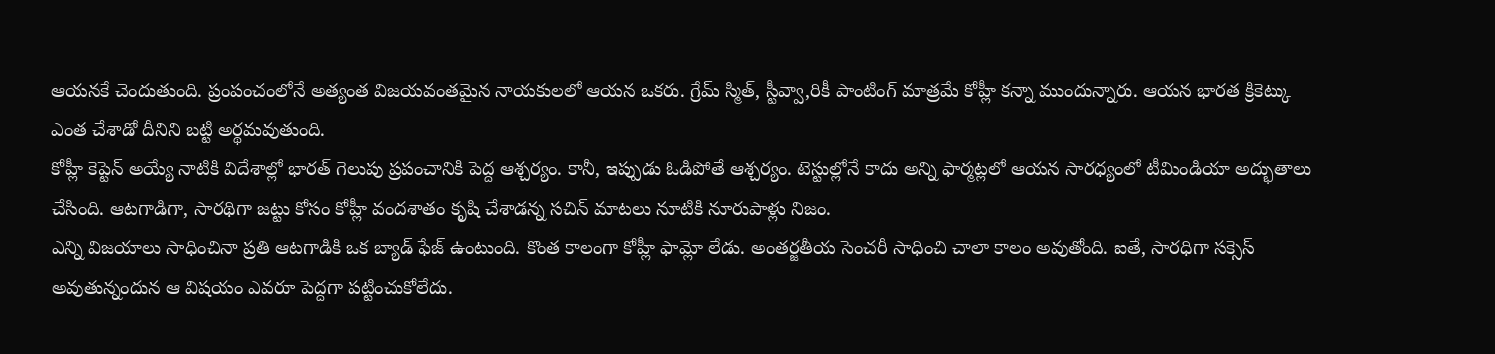ఆయనకే చెందుతుంది. ప్రంపంచంలోనే అత్యంత విజయవంతమైన నాయకులలో ఆయన ఒకరు. గ్రేమ్ స్మిత్, స్టీవ్వా,రికీ పాంటింగ్ మాత్రమే కోహ్లీ కన్నా ముందున్నారు. ఆయన భారత క్రికెట్కు ఎంత చేశాడో దీనిని బట్టి అర్థమవుతుంది.
కోహ్లీ కెప్టెన్ అయ్యే నాటికి విదేశాల్లో భారత్ గెలుపు ప్రపంచానికి పెద్ద ఆశ్చర్యం. కానీ, ఇప్పుడు ఓడిపోతే ఆశ్చర్యం. టెస్టుల్లోనే కాదు అన్ని ఫార్మట్లలో ఆయన సారధ్యంలో టీమిండియా అద్భుతాలు చేసింది. ఆటగాడిగా, సారథిగా జట్టు కోసం కోహ్లీ వందశాతం కృషి చేశాడన్న సచిన్ మాటలు నూటికి నూరుపాళ్లు నిజం.
ఎన్ని విజయాలు సాధించినా ప్రతి ఆటగాడికి ఒక బ్యాడ్ ఫేజ్ ఉంటుంది. కొంత కాలంగా కోహ్లీ ఫామ్లో లేడు. అంతర్జతీయ సెంచరీ సాధించి చాలా కాలం అవుతోంది. ఐతే, సారధిగా సక్సెస్ అవుతున్నందున ఆ విషయం ఎవరూ పెద్దగా పట్టించుకోలేదు.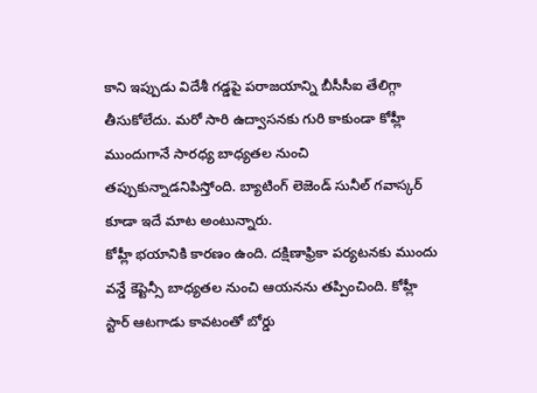కాని ఇప్పుడు విదేశీ గడ్డపై పరాజయాన్ని బీసీసీఐ తేలిగ్గా తీసుకోలేదు. మరో సారి ఉద్వాసనకు గురి కాకుండా కోహ్లీ ముందుగానే సారధ్య బాధ్యతల నుంచి తప్పుకున్నాడనిపిస్తోంది. బ్యాటింగ్ లెజెండ్ సునీల్ గవాస్కర్ కూడా ఇదే మాట అంటున్నారు.
కోహ్లీ భయానికి కారణం ఉంది. దక్షిణాఫ్రికా పర్యటనకు ముందు వన్డే కెప్టెన్సీ బాధ్యతల నుంచి ఆయనను తప్పించింది. కోహ్లీ స్టార్ ఆటగాడు కావటంతో బోర్డు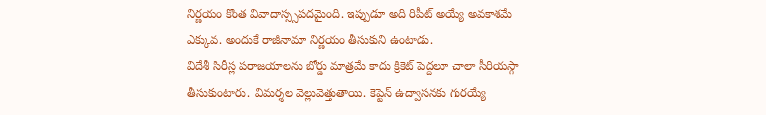నిర్ణయం కొంత వివాదాస్స్సపదమైంది. ఇప్పుడూ అది రిపీట్ అయ్యే అవకాశమే ఎక్కువ. అందుకే రాజీనామా నిర్ణయం తీసుకుని ఉంటాడు.
విదేశీ సిరీస్ల పరాజయాలను బోర్డు మాత్రమే కాదు క్రికెట్ పెద్దలూ చాలా సీరియస్గా తీసుకుంటారు. విమర్శల వెల్లువెత్తుతాయి. కెప్టెన్ ఉద్వాసనకు గురయ్యే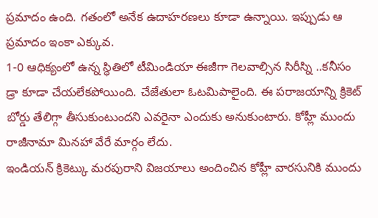ప్రమాదం ఉంది. గతంలో అనేక ఉదాహరణలు కూడా ఉన్నాయి. ఇప్పుడు ఆ ప్రమాదం ఇంకా ఎక్కువ.
1-0 ఆధిక్యంలో ఉన్న స్థితిలో టీమిండియా ఈజీగా గెలవాల్సిన సిరీస్ని ..కనీసం డ్రా కూడా చేయలేకపోయింది. చేజేతులా ఓటమిపాలైంది. ఈ పరాజయాన్ని క్రికెట్ బోర్డు తేలిగ్గా తీసుకుంటుందని ఎవరైనా ఎందుకు అనుకుంటారు. కోహ్లీ ముందు రాజీనామా మినహా వేరే మార్గం లేదు.
ఇండియన్ క్రికెట్కు మరపురాని విజయాలు అందించిన కోహ్లీ వారసునికి ముందు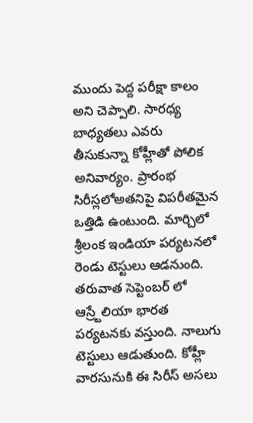ముందు పెద్ద పరీక్షా కాలం అని చెప్పాలి. సారధ్య బాధ్యతలు ఎవరు తీసుకున్నా కోహ్లీతో పోలిక అనివార్యం. ప్రారంభ సిరీస్లలోఅతనిపై విపరీతమైన ఒత్తిడి ఉంటుంది. మార్చిలో శ్రీలంక ఇండియా పర్యటనలో రెండు టెస్టులు ఆడనుంది. తరువాత సెప్టెంబర్ లో ఆస్ర్టేలియా భారత పర్యటనకు వస్తుంది. నాలుగు టెస్టులు ఆడుతుంది. కోహ్లీ వారసునుకి ఈ సిరీస్ అసలు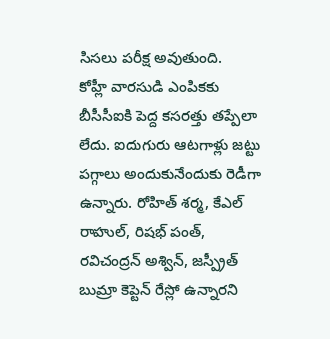సిసలు పరీక్ష అవుతుంది.
కోహ్లీ వారసుడి ఎంపికకు బీసీసీఐకి పెద్ద కసరత్తు తప్పేలా లేదు. ఐదుగురు ఆటగాళ్లు జట్టు పగ్గాలు అందుకునేందుకు రెడీగా ఉన్నారు. రోహిత్ శర్మ, కేఎల్ రాహుల్, రిషభ్ పంత్, రవిచంద్రన్ అశ్విన్, జస్ప్రీత్ బుమ్రా కెప్టెన్ రేస్లో ఉన్నారని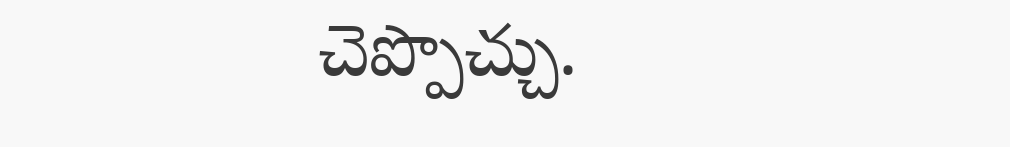చెప్పొచ్చు.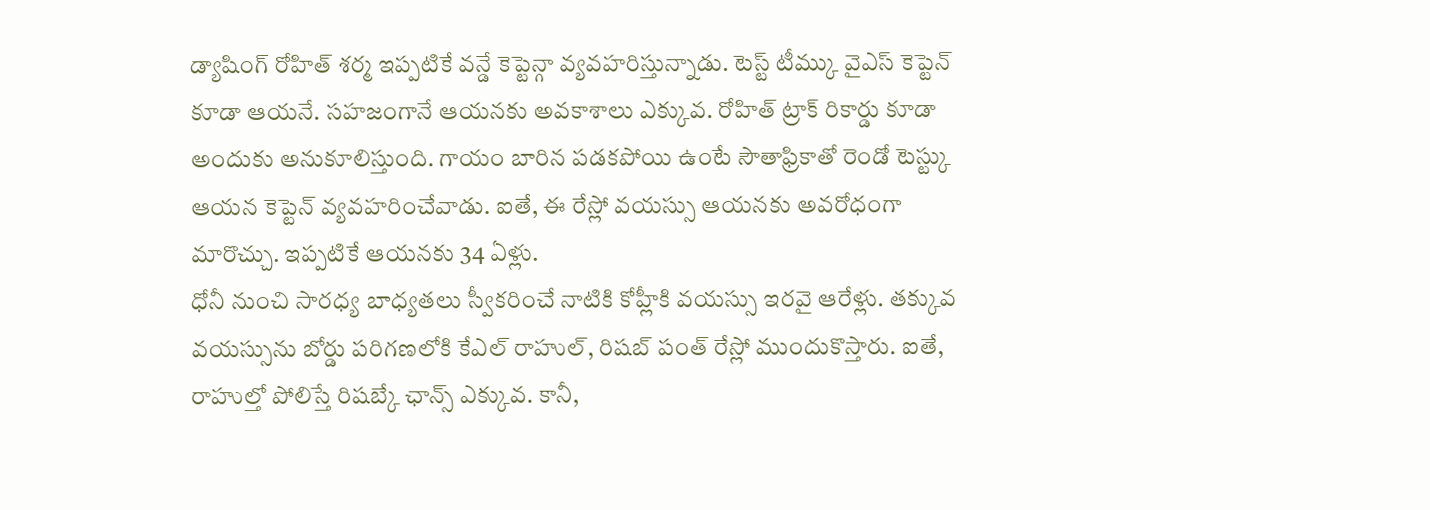డ్యాషింగ్ రోహిత్ శర్మ ఇప్పటికే వన్డే కెప్టెన్గా వ్యవహరిస్తున్నాడు. టెస్ట్ టీమ్కు వైఎస్ కెప్టెన్ కూడా ఆయనే. సహజంగానే ఆయనకు అవకాశాలు ఎక్కువ. రోహిత్ ట్రాక్ రికార్డు కూడా అందుకు అనుకూలిస్తుంది. గాయం బారిన పడకపోయి ఉంటే సౌతాఫ్రికాతో రెండో టెస్ట్కు ఆయన కెప్టెన్ వ్యవహరించేవాడు. ఐతే, ఈ రేస్లో వయస్సు ఆయనకు అవరోధంగా మారొచ్చు. ఇప్పటికే ఆయనకు 34 ఏళ్లు.
ధోనీ నుంచి సారధ్య బాధ్యతలు స్వీకరించే నాటికి కోహ్లీకి వయస్సు ఇరవై ఆరేళ్లు. తక్కువ వయస్సును బోర్డు పరిగణలోకి కేఎల్ రాహుల్, రిషబ్ పంత్ రేస్లో ముందుకొస్తారు. ఐతే, రాహుల్తో పోలిస్తే రిషబ్కే ఛాన్స్ ఎక్కువ. కానీ,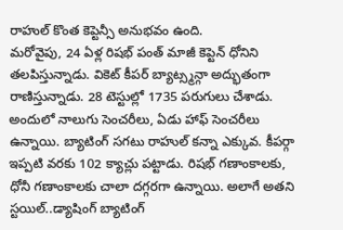రాహుల్ కొంత కెప్టెన్సీ అనుభవం ఉంది.
మరోవైపు, 24 ఏళ్ల రిషభ్ పంత్ మాజీ కెప్టెన్ ధోనిని తలపిస్తున్నాడు. వికెట్ కీపర్ బ్యాట్స్మన్గా అద్భుతంగా రాణిస్తున్నాడు. 28 టెస్టుల్లో 1735 పరుగులు చేశాడు. అందులో నాలుగు సెంచరీలు, ఏడు హాఫ్ సెంచరీలు ఉన్నాయి. బ్యాటింగ్ సగటు రాహుల్ కన్నా ఎక్కువ. కీపర్గా ఇప్పటి వరకు 102 క్యాచ్లు పట్టాడు. రిషభ్ గణాంకాలకు, ధోనీ గణాంకాలకు చాలా దగ్గరగా ఉన్నాయి. అలాగే అతని స్టయిల్..డ్యాషింగ్ బ్యాటింగ్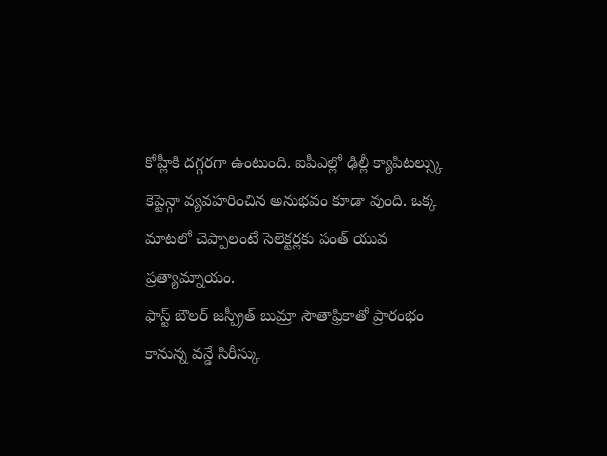కోహ్లీకి దగ్గరగా ఉంటుంది. ఐపీఎల్లో ఢిల్లీ క్యాపిటల్స్కు కెప్టెన్గా వ్యవహరించిన అనుభవం కూడా వుంది. ఒక్క మాటలో చెప్పాలంటే సెలెక్టర్లకు పంత్ యువ ప్రత్యామ్నాయం.
ఫాస్ట్ బౌలర్ జస్ప్రీత్ బుమ్రా సౌతాఫ్రికాతో ప్రారంభం కానున్న వన్డే సిరీస్కు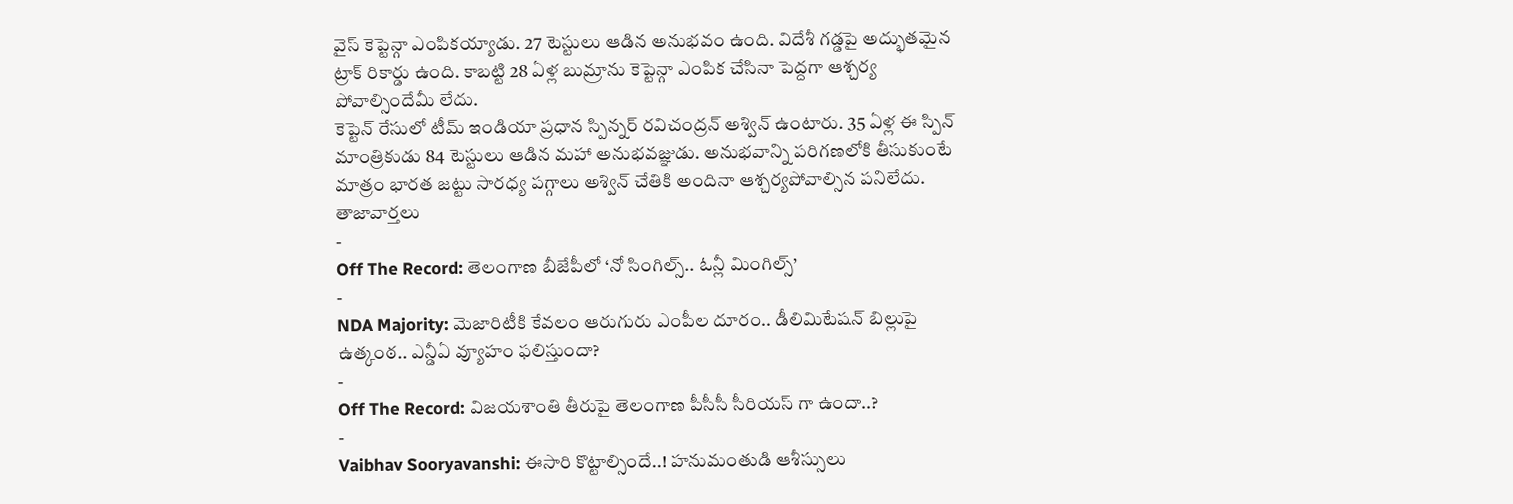వైస్ కెప్టెన్గా ఎంపికయ్యాడు. 27 టెస్టులు ఆడిన అనుభవం ఉంది. విదేశీ గడ్డపై అద్భుతమైన ట్రాక్ రికార్డు ఉంది. కాబట్టి 28 ఏళ్ల బుమ్రాను కెప్టెన్గా ఎంపిక చేసినా పెద్దగా ఆశ్చర్య పోవాల్సిందేమీ లేదు.
కెప్టెన్ రేసులో టీమ్ ఇండియా ప్రధాన స్పిన్నర్ రవిచంద్రన్ అశ్విన్ ఉంటారు. 35 ఏళ్ల ఈ స్పిన్ మాంత్రికుడు 84 టెస్టులు ఆడిన మహా అనుభవజ్ఞుడు. అనుభవాన్ని పరిగణలోకి తీసుకుంటే మాత్రం భారత జట్టు సారధ్య పగ్గాలు అశ్విన్ చేతికి అందినా ఆశ్చర్యపోవాల్సిన పనిలేదు.
తాజావార్తలు
-
Off The Record: తెలంగాణ బీజేపీలో ‘నో సింగిల్స్.. ఓన్లీ మింగిల్స్’
-
NDA Majority: మెజారిటీకి కేవలం ఆరుగురు ఎంపీల దూరం.. డీలిమిటేషన్ బిల్లుపై ఉత్కంఠ.. ఎన్డీఏ వ్యూహం ఫలిస్తుందా?
-
Off The Record: విజయశాంతి తీరుపై తెలంగాణ పీసీసీ సీరియస్ గా ఉందా..?
-
Vaibhav Sooryavanshi: ఈసారి కొట్టాల్సిందే..! హనుమంతుడి ఆశీస్సులు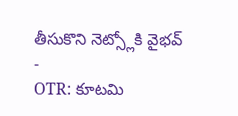తీసుకొని నెట్స్లోకి వైభవ్
-
OTR: కూటమి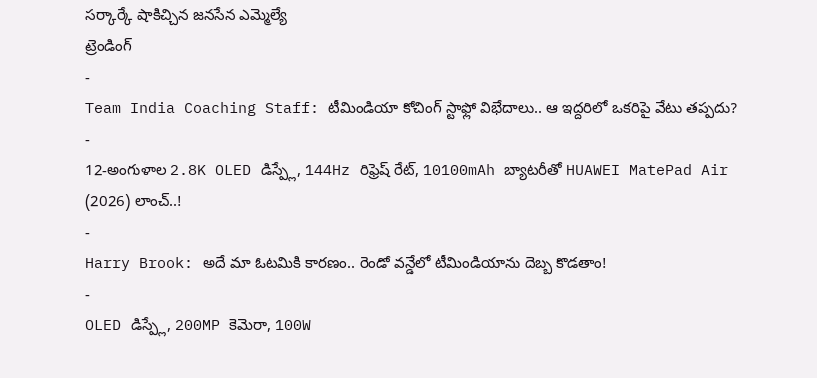సర్కార్కే షాకిచ్చిన జనసేన ఎమ్మెల్యే
ట్రెండింగ్
-
Team India Coaching Staff: టీమిండియా కోచింగ్ స్టాఫ్లో విభేదాలు.. ఆ ఇద్దరిలో ఒకరిపై వేటు తప్పదు?
-
12-అంగుళాల 2.8K OLED డిస్ప్లే, 144Hz రిఫ్రెష్ రేట్, 10100mAh బ్యాటరీతో HUAWEI MatePad Air (2026) లాంచ్..!
-
Harry Brook: అదే మా ఓటమికి కారణం.. రెండో వన్డేలో టీమిండియాను దెబ్బ కొడతాం!
-
OLED డిస్ప్లే, 200MP కెమెరా, 100W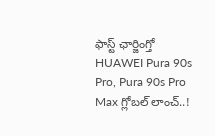ఫాస్ట్ ఛార్జింగ్తో HUAWEI Pura 90s Pro, Pura 90s Pro Max గ్లోబల్ లాంచ్..!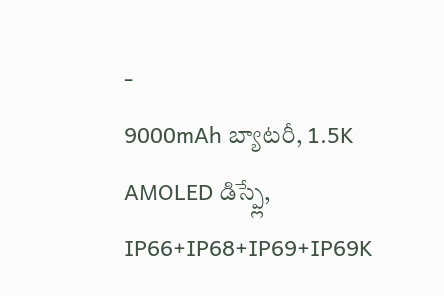-
9000mAh బ్యాటరీ, 1.5K AMOLED డిస్ప్లే, IP66+IP68+IP69+IP69K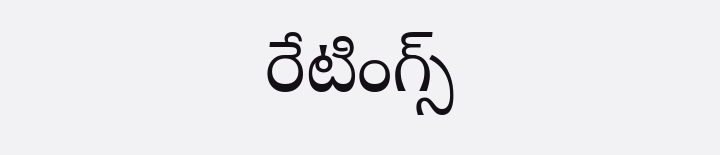రేటింగ్స్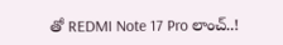తో REDMI Note 17 Pro లాంచ్..!